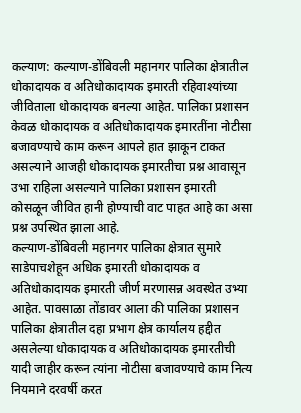कल्याण: कल्याण-डोंबिवली महानगर पालिका क्षेत्रातील धोकादायक व अतिधोकादायक इमारती रहिवाश्यांच्या जीविताला धोकादायक बनल्या आहेत. पालिका प्रशासन केवळ धोकादायक व अतिधोकादायक इमारतींना नोटीसा बजावण्याचे काम करून आपले हात झाकून टाकत असल्याने आजही धोकादायक इमारतीचा प्रश्न आवासून उभा राहिला असल्याने पालिका प्रशासन इमारती कोसळून जीवित हानी होण्याची वाट पाहत आहे का असा प्रश्न उपस्थित झाला आहे.
कल्याण-डोंबिवली महानगर पालिका क्षेत्रात सुमारे साडेपाचशेहून अधिक इमारती धोकादायक व अतिधोकादायक इमारती जीर्ण मरणासन्न अवस्थेत उभ्या आहेत. पावसाळा तोंडावर आला की पालिका प्रशासन पालिका क्षेत्रातील दहा प्रभाग क्षेत्र कार्यालय हद्दीत असलेल्या धोकादायक व अतिधोकादायक इमारतीची यादी जाहीर करून त्यांना नोटीसा बजावण्याचे काम नित्य नियमाने दरवर्षी करत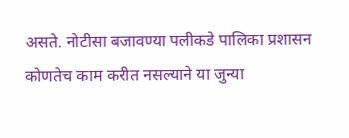असते. नोटीसा बजावण्या पलीकडे पालिका प्रशासन कोणतेच काम करीत नसल्याने या जुन्या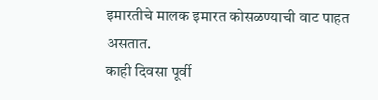इमारतीचे मालक इमारत कोसळण्याची वाट पाहत असतात.
काही दिवसा पूर्वी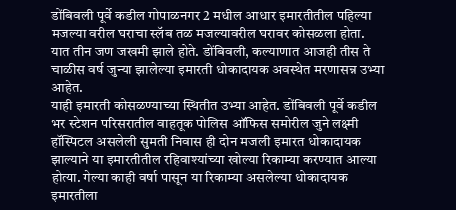डोंबिवली पूर्वे कडील गोपाळनगर 2 मधील आधार इमारतीतील पहिल्या मजल्या वरील घराचा स्लॅब तळ मजल्यावरील घरावर कोसळला होता. यात तीन जण जखमी झाले होते. डोंबिवली, कल्याणात आजही तीस ते चाळीस वर्ष जुन्या झालेल्या इमारती धोकादायक अवस्थेत मरणासन्न उभ्या आहेत.
याही इमारती कोसळण्याच्या स्थितीत उभ्या आहेत. डोंबिवली पूर्वे कडील भर स्टेशन परिसरातील वाहतूक पोलिस ऑफिस समोरील जुने लक्ष्मी हॉस्पिटल असलेली सुमती निवास ही दोन मजली इमारत धोकादायक झाल्याने या इमारतीतील रहिवाश्यांच्या खोल्या रिकाम्या करण्यात आल्या होत्या. गेल्या काही वर्षा पासून या रिकाम्या असलेल्या धोकादायक इमारतीला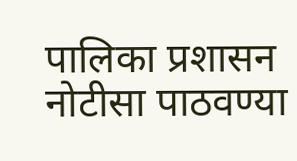पालिका प्रशासन नोटीसा पाठवण्या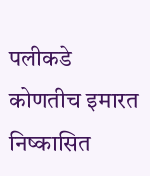पलीकडे कोणतीच इमारत निष्कासित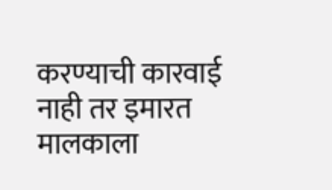करण्याची कारवाई नाही तर इमारत मालकाला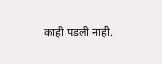काही पडली नाही.